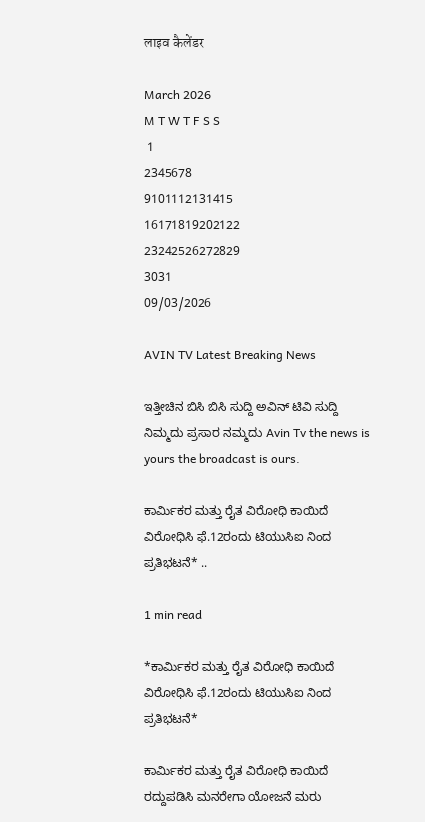लाइव कैलेंडर

March 2026
M T W T F S S
 1
2345678
9101112131415
16171819202122
23242526272829
3031
09/03/2026

AVIN TV Latest Breaking News

ಇತ್ತೀಚಿನ ಬಿಸಿ ಬಿಸಿ ಸುದ್ದಿ ಅವಿನ್ ಟಿವಿ ಸುದ್ದಿ ನಿಮ್ಮದು ಪ್ರಸಾರ ನಮ್ಮದು Avin Tv the news is yours the broadcast is ours.

ಕಾರ್ಮಿಕರ ಮತ್ತು ರೈತ ವಿರೋಧಿ ಕಾಯಿದೆ ವಿರೋಧಿಸಿ ಫೆ.12ರಂದು ಟಿಯುಸಿಐ ನಿಂದ ಪ್ರತಿಭಟನೆ* ..

1 min read

*ಕಾರ್ಮಿಕರ ಮತ್ತು ರೈತ ವಿರೋಧಿ ಕಾಯಿದೆ ವಿರೋಧಿಸಿ ಫೆ.12ರಂದು ಟಿಯುಸಿಐ ನಿಂದ ಪ್ರತಿಭಟನೆ*

ಕಾರ್ಮಿಕರ ಮತ್ತು ರೈತ ವಿರೋಧಿ ಕಾಯಿದೆ ರದ್ದುಪಡಿಸಿ ಮನರೇಗಾ ಯೋಜನೆ ಮರು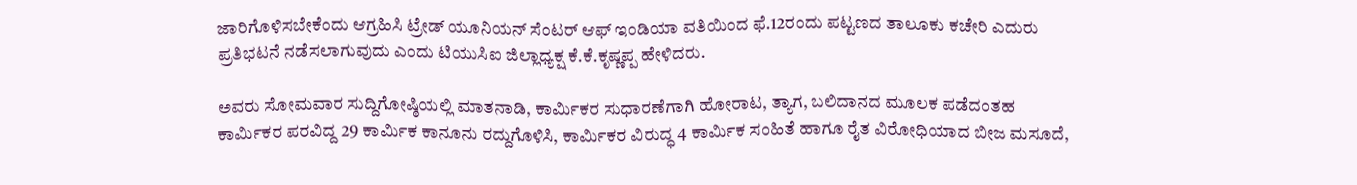ಜಾರಿಗೊಳಿಸಬೇಕೆಂದು ಆಗ್ರಹಿಸಿ ಟ್ರೇಡ್ ಯೂನಿಯನ್ ಸೆಂಟರ್ ಆಫ್ ಇಂಡಿಯಾ ವತಿಯಿಂದ ಫೆ.12ರಂದು ಪಟ್ಟಣದ ತಾಲೂಕು ಕಚೇರಿ ಎದುರು ಪ್ರತಿಭಟನೆ ನಡೆಸಲಾಗುವುದು ಎಂದು ಟಿಯುಸಿಐ ಜಿಲ್ಲಾಧ್ಯಕ್ಷ ಕೆ.ಕೆ.ಕೃಷ್ಣಪ್ಪ ಹೇಳಿದರು.

ಅವರು ಸೋಮವಾರ ಸುದ್ದಿಗೋಷ್ಠಿಯಲ್ಲಿ ಮಾತನಾಡಿ, ಕಾರ್ಮಿಕರ ಸುಧಾರಣೆಗಾಗಿ ಹೋರಾಟ, ತ್ಯಾಗ, ಬಲಿದಾನದ ಮೂಲಕ ಪಡೆದಂತಹ ಕಾರ್ಮಿಕರ ಪರವಿದ್ದ 29 ಕಾರ್ಮಿಕ ಕಾನೂನು ರದ್ದುಗೊಳಿಸಿ, ಕಾರ್ಮಿಕರ ವಿರುದ್ಧ 4 ಕಾರ್ಮಿಕ ಸಂಹಿತೆ ಹಾಗೂ ರೈತ ವಿರೋಧಿಯಾದ ಬೀಜ ಮಸೂದೆ,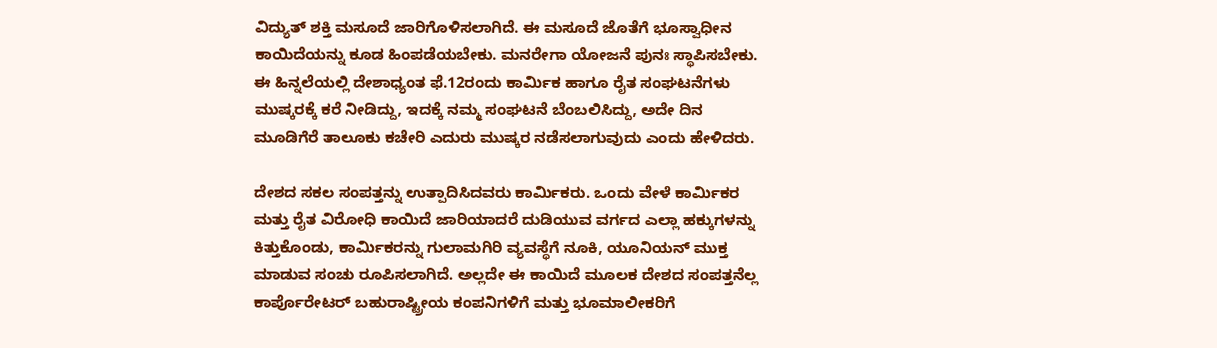ವಿದ್ಯುತ್ ಶಕ್ತಿ ಮಸೂದೆ ಜಾರಿಗೊಳಿಸಲಾಗಿದೆ. ಈ ಮಸೂದೆ ಜೊತೆಗೆ ಭೂಸ್ವಾಧೀನ ಕಾಯಿದೆಯನ್ನು ಕೂಡ ಹಿಂಪಡೆಯಬೇಕು. ಮನರೇಗಾ ಯೋಜನೆ ಪುನಃ ಸ್ಥಾಪಿಸಬೇಕು. ಈ ಹಿನ್ನಲೆಯಲ್ಲಿ ದೇಶಾಧ್ಯಂತ ಫೆ.12ರಂದು ಕಾರ್ಮಿಕ ಹಾಗೂ ರೈತ ಸಂಘಟನೆಗಳು ಮುಷ್ಕರಕ್ಕೆ ಕರೆ ನೀಡಿದ್ದು, ಇದಕ್ಕೆ ನಮ್ಮ ಸಂಘಟನೆ ಬೆಂಬಲಿಸಿದ್ದು, ಅದೇ ದಿ‌ನ ಮೂಡಿಗೆರೆ ತಾಲೂಕು ಕಚೇರಿ ಎದುರು ಮುಷ್ಕರ ನಡೆಸಲಾಗುವುದು ಎಂದು ಹೇಳಿದರು.

ದೇಶದ ಸಕಲ ಸಂಪತ್ತನ್ನು ಉತ್ಪಾದಿಸಿದವರು ಕಾರ್ಮಿಕರು. ಒಂದು ವೇಳೆ ಕಾರ್ಮಿಕರ ಮತ್ತು ರೈತ ವಿರೋಧಿ ಕಾಯಿದೆ ಜಾರಿಯಾದರೆ ದುಡಿಯುವ ವರ್ಗದ ಎಲ್ಲಾ ಹಕ್ಕುಗಳನ್ನು ಕಿತ್ತುಕೊಂಡು, ಕಾರ್ಮಿಕರನ್ನು ಗುಲಾಮಗಿರಿ ವ್ಯವಸ್ಥೆಗೆ ನೂಕಿ, ಯೂನಿಯನ್ ಮುಕ್ತ ಮಾಡುವ ಸಂಚು ರೂಪಿಸಲಾಗಿದೆ. ಅಲ್ಲದೇ ಈ ಕಾಯಿದೆ ಮೂಲಕ ದೇಶದ ಸಂಪತ್ತನೆಲ್ಲ ಕಾರ್ಪೊರೇಟರ್ ಬಹುರಾಷ್ಟ್ರೀಯ ಕಂಪನಿಗಳಿಗೆ ಮತ್ತು ಭೂಮಾಲೀಕರಿಗೆ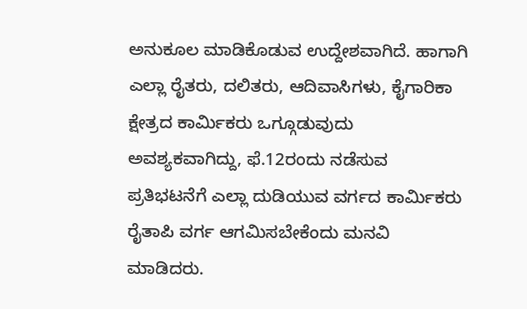ಅನುಕೂಲ ಮಾಡಿಕೊಡುವ ಉದ್ದೇಶವಾಗಿದೆ. ಹಾಗಾಗಿ ಎಲ್ಲಾ ರೈತರು, ದಲಿತರು, ಆದಿವಾಸಿಗಳು, ಕೈಗಾರಿಕಾ ಕ್ಷೇತ್ರದ ಕಾರ್ಮಿಕರು ಒಗ್ಗೂಡುವುದು ಅವಶ್ಯಕವಾಗಿದ್ದು, ಫೆ.12ರಂದು ನಡೆಸುವ ಪ್ರತಿಭಟನೆಗೆ ಎಲ್ಲಾ ದುಡಿಯುವ ವರ್ಗದ ಕಾರ್ಮಿಕರು ರೈತಾಪಿ ವರ್ಗ ಆಗಮಿಸಬೇಕೆಂದು ಮನವಿ ಮಾಡಿದರು.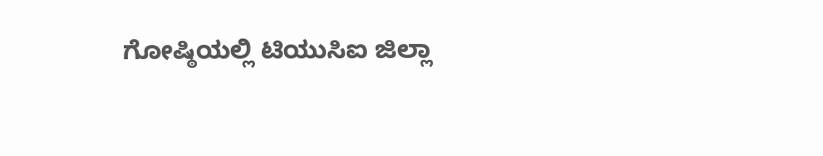ಗೋಷ್ಠಿಯಲ್ಲಿ ಟಿಯುಸಿಐ ಜಿಲ್ಲಾ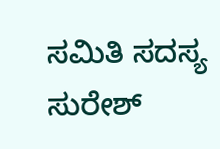ಸಮಿತಿ ಸದಸ್ಯ ಸುರೇಶ್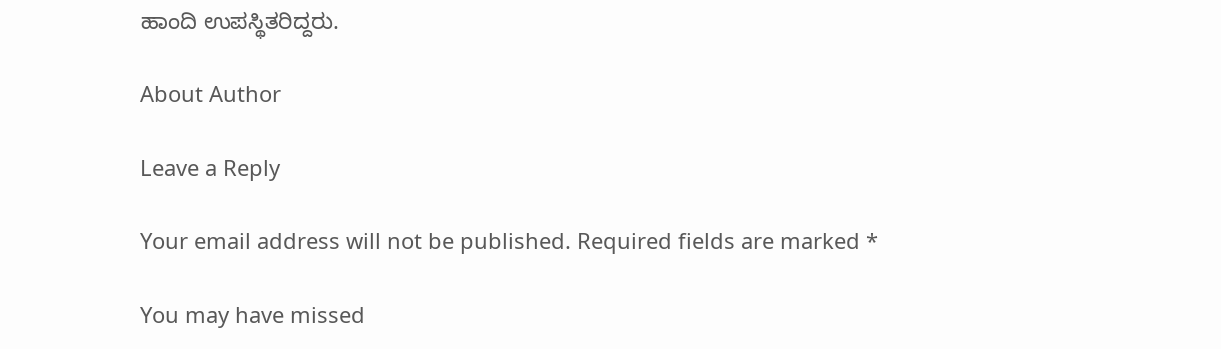ಹಾಂದಿ ಉಪಸ್ಥಿತರಿದ್ದರು.

About Author

Leave a Reply

Your email address will not be published. Required fields are marked *

You may have missed